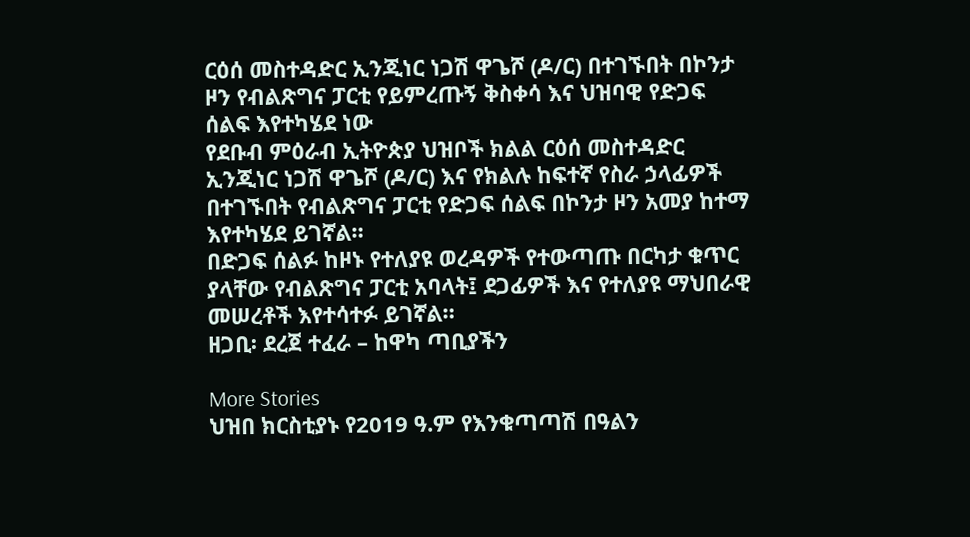ርዕሰ መስተዳድር ኢንጂነር ነጋሽ ዋጌሾ (ዶ/ር) በተገኙበት በኮንታ ዞን የብልጽግና ፓርቲ የይምረጡኝ ቅስቀሳ እና ህዝባዊ የድጋፍ ሰልፍ እየተካሄደ ነው
የደቡብ ምዕራብ ኢትዮጵያ ህዝቦች ክልል ርዕሰ መስተዳድር ኢንጂነር ነጋሽ ዋጌሾ (ዶ/ር) እና የክልሉ ከፍተኛ የስራ ኃላፊዎች በተገኙበት የብልጽግና ፓርቲ የድጋፍ ሰልፍ በኮንታ ዞን አመያ ከተማ እየተካሄደ ይገኛል።
በድጋፍ ሰልፉ ከዞኑ የተለያዩ ወረዳዎች የተውጣጡ በርካታ ቁጥር ያላቸው የብልጽግና ፓርቲ አባላት፤ ደጋፊዎች እና የተለያዩ ማህበራዊ መሠረቶች እየተሳተፉ ይገኛል።
ዘጋቢ፡ ደረጀ ተፈራ – ከዋካ ጣቢያችን

More Stories
ህዝበ ክርስቲያኑ የ2019 ዓ.ም የእንቁጣጣሽ በዓልን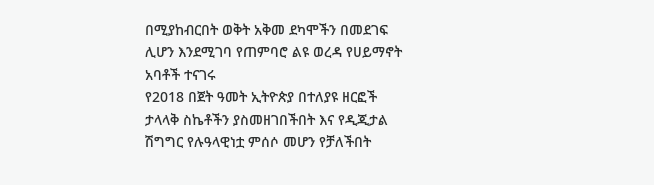በሚያከብርበት ወቅት አቅመ ደካሞችን በመደገፍ ሊሆን እንደሚገባ የጠምባሮ ልዩ ወረዳ የሀይማኖት አባቶች ተናገሩ
የ2018 በጀት ዓመት ኢትዮጵያ በተለያዩ ዘርፎች ታላላቅ ስኬቶችን ያስመዘገበችበት እና የዲጂታል ሽግግር የሉዓላዊነቷ ምሰሶ መሆን የቻለችበት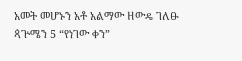አመት መሆኑን አቶ አልማው ዘውዴ ገለፁ
ጳጕሜን 5 “የነገው ቀን”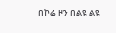በኮሬ ዞን በልዩ ልዩ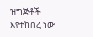ዝግጅቶች እየተከበረ ነው